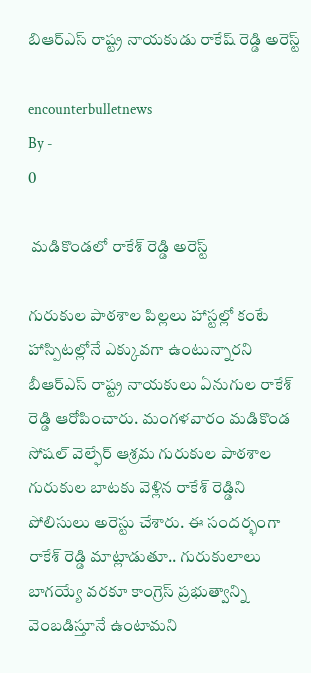బిఆర్ఎస్ రాష్ట్ర నాయకుడు రాకేష్ రెడ్డి అరెస్ట్

encounterbulletnews
By -
0

 మడికొండలో రాకేశ్ రెడ్డి అరెస్ట్

గురుకుల పాఠశాల పిల్లలు హాస్టల్లో కంటే హాస్పిటల్లోనే ఎక్కువగా ఉంటున్నారని బీఆర్ఎస్ రాష్ట్ర నాయకులు ఏనుగుల రాకేశ్ రెడ్డి ఆరోపించారు. మంగళవారం మడికొండ సోషల్ వెల్ఫేర్ ఆశ్రమ గురుకుల పాఠశాల గురుకుల బాటకు వెళ్లిన రాకేశ్ రెడ్డిని పోలిసులు అరెస్టు చేశారు. ఈ సందర్భంగా రాకేశ్ రెడ్డి మాట్లాడుతూ.. గురుకులాలు బాగయ్యే వరకూ కాంగ్రెస్ ప్రభుత్వాన్ని వెంబడిస్తూనే ఉంటామని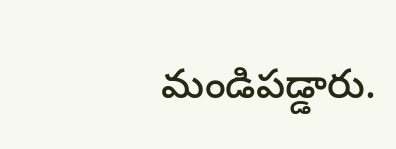మండిపడ్డారు.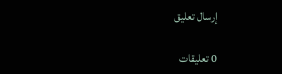إرسال تعليق

0 تعليقات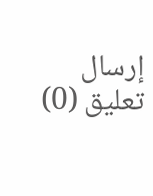إرسال تعليق (0)